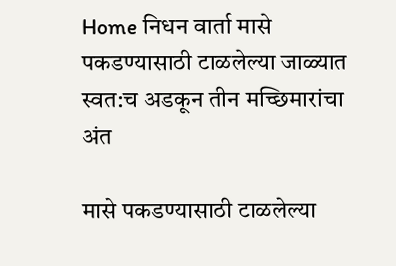Home निधन वार्ता मासे पकडण्यासाठी टाळलेल्या जाळ्यात स्वत:च अडकून तीन मच्छिमारांचा अंत

मासे पकडण्यासाठी टाळलेल्या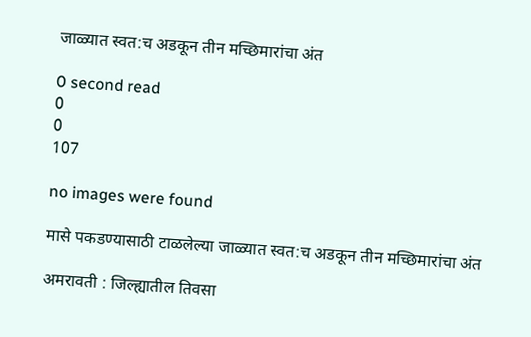जाळ्यात स्वत:च अडकून तीन मच्छिमारांचा अंत

0 second read
0
0
107

no images were found

मासे पकडण्यासाठी टाळलेल्या जाळ्यात स्वत:च अडकून तीन मच्छिमारांचा अंत

अमरावती : जिल्ह्यातील तिवसा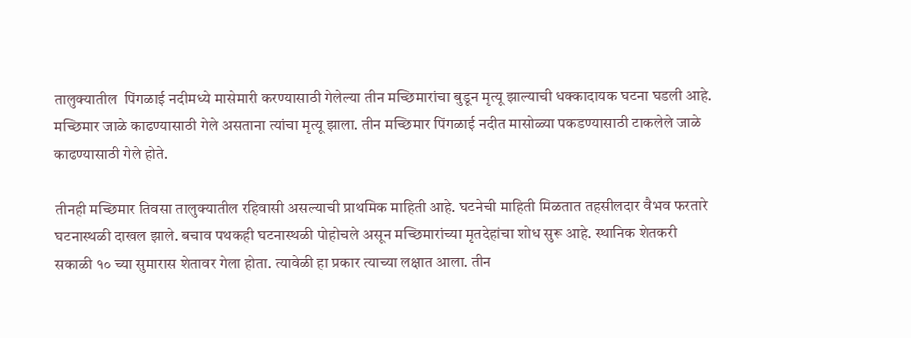तालुक्यातील  पिंगळाई नदीमध्ये मासेमारी करण्यासाठी गेलेल्या तीन मच्छिमारांचा बुडून मृत्यू झाल्याची धक्कादायक घटना घडली आहे. मच्छिमार जाळे काढण्यासाठी गेले असताना त्यांचा मृत्यू झाला. तीन मच्छिमार पिंगळाई नदीत मासोळ्या पकडण्यासाठी टाकलेले जाळे काढण्यासाठी गेले होते.

तीनही मच्छिमार तिवसा तालुक्यातील रहिवासी असल्याची प्राथमिक माहिती आहे. घटनेची माहिती मिळतात तहसीलदार वैभव फरतारे घटनास्थळी दाखल झाले. बचाव पथकही घटनास्थळी पोहोचले असून मच्छिमारांच्या मृतदेहांचा शोध सुरू आहे. स्थानिक शेतकरी सकाळी १० च्या सुमारास शेतावर गेला होता. त्यावेळी हा प्रकार त्याच्या लक्षात आला. तीन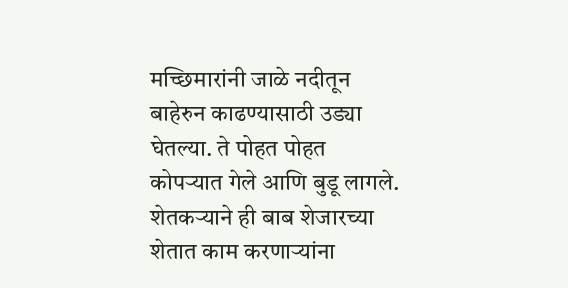मच्छिमारांनी जाळे नदीतून बाहेरुन काढण्यासाठी उड्या घेतल्या. ते पोहत पोहत कोपऱ्यात गेले आणि बुडू लागले. शेतकऱ्याने ही बाब शेजारच्या शेतात काम करणाऱ्यांना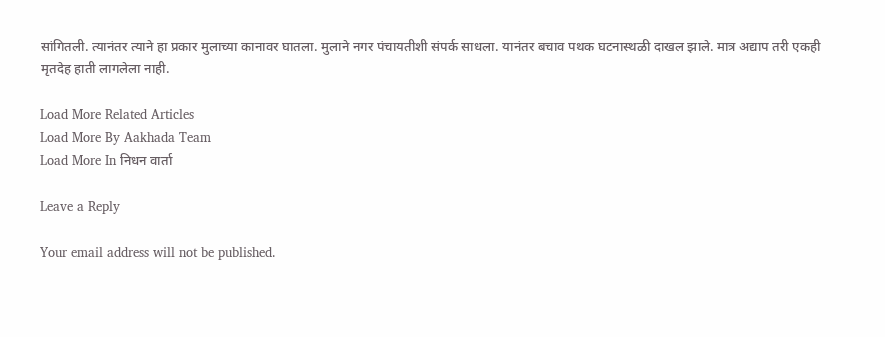सांगितली. त्यानंतर त्याने हा प्रकार मुलाच्या कानावर घातला. मुलाने नगर पंचायतीशी संपर्क साधला. यानंतर बचाव पथक घटनास्थळी दाखल झाले. मात्र अद्याप तरी एकही मृतदेह हाती लागलेला नाही.

Load More Related Articles
Load More By Aakhada Team
Load More In निधन वार्ता

Leave a Reply

Your email address will not be published.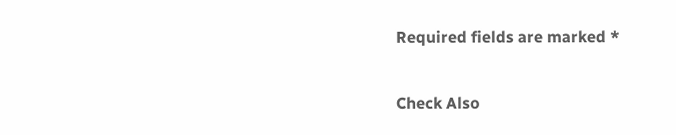Required fields are marked *

Check Also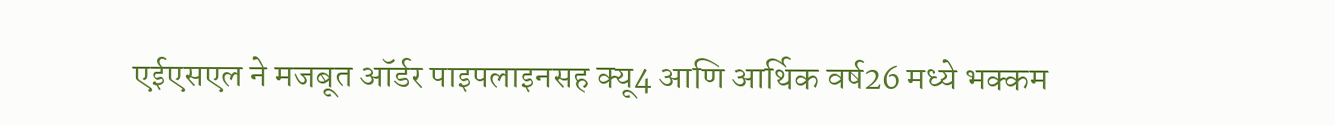एईएसएल ने मजबूत ऑर्डर पाइपलाइनसह क्यू4 आणि आर्थिक वर्ष26 मध्ये भक्कम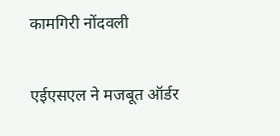कामगिरी नोंदवली

एईएसएल ने मजबूत ऑर्डर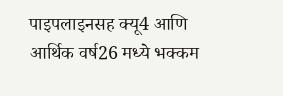पाइपलाइनसह क्यू4 आणि आर्थिक वर्ष26 मध्ये भक्कम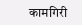कामगिरी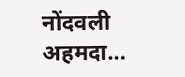नोंदवली अहमदा…